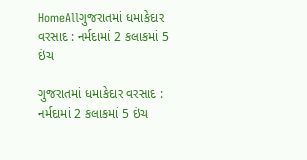HomeAllગુજરાતમાં ધમાકેદાર વરસાદ : નર્મદામાં 2 કલાકમાં 5 ઇંચ

ગુજરાતમાં ધમાકેદાર વરસાદ : નર્મદામાં 2 કલાકમાં 5 ઇંચ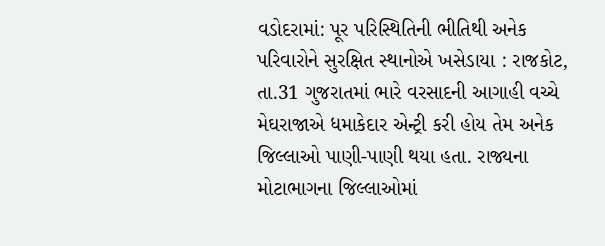વડોદરામાં: પૂર પરિસ્થિતિની ભીતિથી અનેક પરિવારોને સુરક્ષિત સ્થાનોએ ખસેડાયા : રાજકોટ, તા.31 ગુજરાતમાં ભારે વરસાદની આગાહી વચ્ચે મેઘરાજાએ ધમાકેદાર એન્ટ્રી કરી હોય તેમ અનેક જિલ્લાઓ પાણી-પાણી થયા હતા. રાજ્યના મોટાભાગના જિલ્લાઓમાં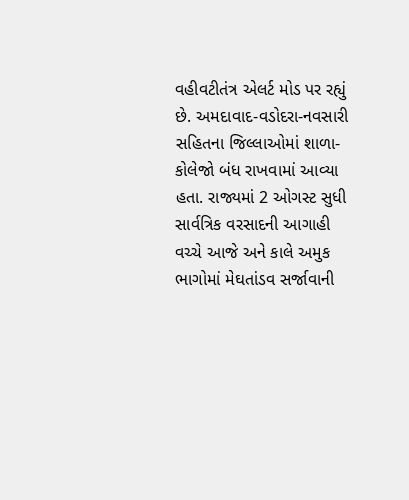વહીવટીતંત્ર એલર્ટ મોડ પર રહ્યું છે. અમદાવાદ-વડોદરા-નવસારી સહિતના જિલ્લાઓમાં શાળા-કોલેજો બંધ રાખવામાં આવ્યા હતા. રાજ્યમાં 2 ઓગસ્ટ સુધી સાર્વત્રિક વરસાદની આગાહી વચ્ચે આજે અને કાલે અમુક ભાગોમાં મેઘતાંડવ સર્જાવાની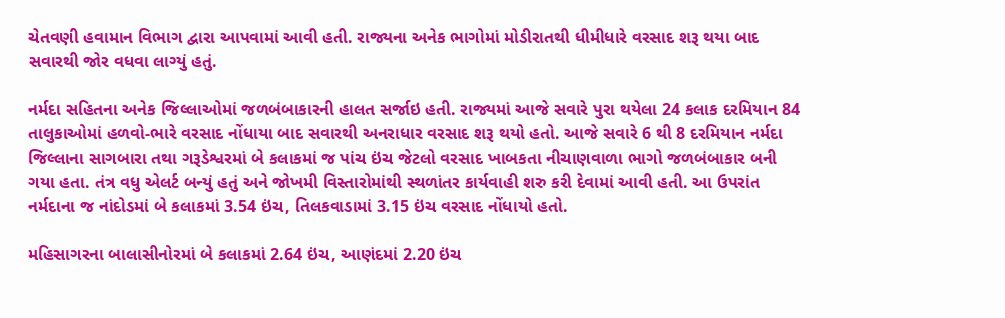ચેતવણી હવામાન વિભાગ દ્વારા આપવામાં આવી હતી. રાજ્યના અનેક ભાગોમાં મોડીરાતથી ધીમીધારે વરસાદ શરૂ થયા બાદ સવારથી જોર વધવા લાગ્યું હતું.

નર્મદા સહિતના અનેક જિલ્લાઓમાં જળબંબાકારની હાલત સર્જાઇ હતી. રાજ્યમાં આજે સવારે પુરા થયેલા 24 કલાક દરમિયાન 84 તાલુકાઓમાં હળવો-ભારે વરસાદ નોંધાયા બાદ સવારથી અનરાધાર વરસાદ શરૂ થયો હતો. આજે સવારે 6 થી 8 દરમિયાન નર્મદા જિલ્લાના સાગબારા તથા ગરૂડેશ્વરમાં બે કલાકમાં જ પાંચ ઇંચ જેટલો વરસાદ ખાબકતા નીચાણવાળા ભાગો જળબંબાકાર બની ગયા હતા. તંત્ર વધુ એલર્ટ બન્યું હતું અને જોખમી વિસ્તારોમાંથી સ્થળાંતર કાર્યવાહી શરુ કરી દેવામાં આવી હતી. આ ઉપરાંત નર્મદાના જ નાંદોડમાં બે કલાકમાં 3.54 ઇંચ, તિલકવાડામાં 3.15 ઇંચ વરસાદ નોંધાયો હતો.

મહિસાગરના બાલાસીનોરમાં બે કલાકમાં 2.64 ઇંચ, આણંદમાં 2.20 ઇંચ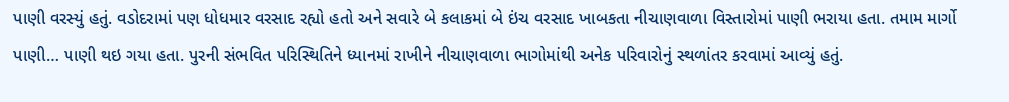પાણી વરસ્યું હતું. વડોદરામાં પણ ધોધમાર વરસાદ રહ્યો હતો અને સવારે બે કલાકમાં બે ઇંચ વરસાદ ખાબકતા નીચાણવાળા વિસ્તારોમાં પાણી ભરાયા હતા. તમામ માર્ગો પાણી… પાણી થઇ ગયા હતા. પુરની સંભવિત પરિસ્થિતિને ધ્યાનમાં રાખીને નીચાણવાળા ભાગોમાંથી અનેક પરિવારોનું સ્થળાંતર કરવામાં આવ્યું હતું.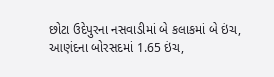છોટા ઉદેપુરના નસવાડીમાં બે કલાકમાં બે ઇંચ, આણંદના બોરસદમાં 1.65 ઇંચ,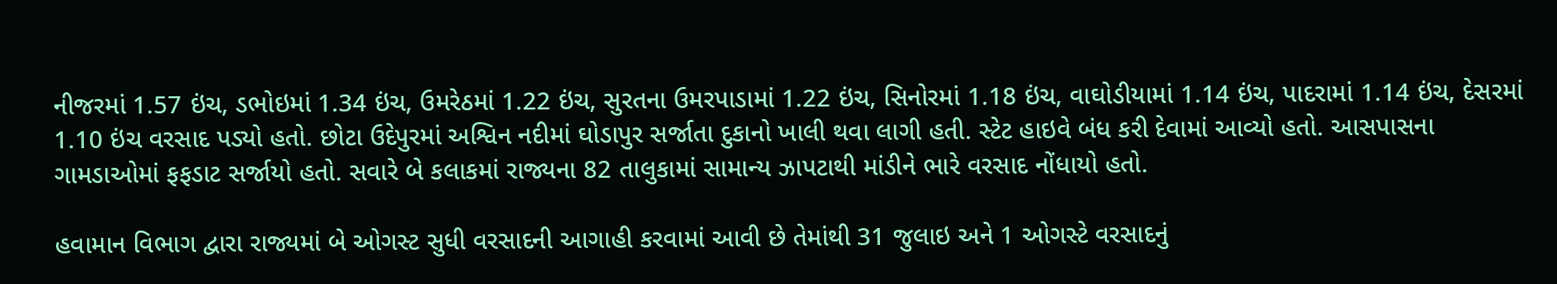નીજરમાં 1.57 ઇંચ, ડભોઇમાં 1.34 ઇંચ, ઉમરેઠમાં 1.22 ઇંચ, સુરતના ઉમરપાડામાં 1.22 ઇંચ, સિનોરમાં 1.18 ઇંચ, વાઘોડીયામાં 1.14 ઇંચ, પાદરામાં 1.14 ઇંચ, દેસરમાં 1.10 ઇંચ વરસાદ પડ્યો હતો. છોટા ઉદેપુરમાં અશ્વિન નદીમાં ઘોડાપુર સર્જાતા દુકાનો ખાલી થવા લાગી હતી. સ્ટેટ હાઇવે બંધ કરી દેવામાં આવ્યો હતો. આસપાસના ગામડાઓમાં ફફડાટ સર્જાયો હતો. સવારે બે કલાકમાં રાજ્યના 82 તાલુકામાં સામાન્ય ઝાપટાથી માંડીને ભારે વરસાદ નોંધાયો હતો.

હવામાન વિભાગ દ્વારા રાજ્યમાં બે ઓગસ્ટ સુધી વરસાદની આગાહી કરવામાં આવી છે તેમાંથી 31 જુલાઇ અને 1 ઓગસ્ટે વરસાદનું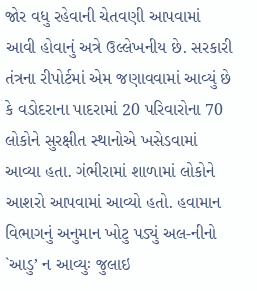જોર વધુ રહેવાની ચેતવણી આપવામાં આવી હોવાનું અત્રે ઉલ્લેખનીય છે. સરકારી તંત્રના રીપોર્ટમાં એમ જણાવવામાં આવ્યું છે કે વડોદરાના પાદરામાં 20 પરિવારોના 70 લોકોને સુરક્ષીત સ્થાનોએ ખસેડવામાં આવ્યા હતા. ગંભીરામાં શાળામાં લોકોને આશરો આપવામાં આવ્યો હતો. હવામાન વિભાગનું અનુમાન ખોટુ પડ્યું અલ-નીનો `આડુ’ ન આવ્યુઃ જુલાઇ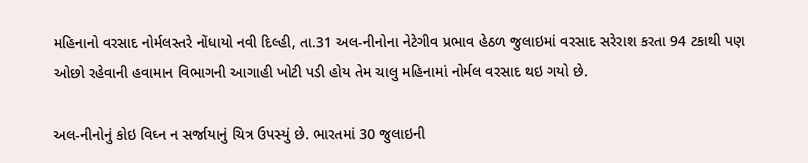મહિનાનો વરસાદ નોર્મલસ્તરે નોંધાયો નવી દિલ્હી, તા.31 અલ-નીનોના નેટેગીવ પ્રભાવ હેઠળ જુલાઇમાં વરસાદ સરેરાશ કરતા 94 ટકાથી પણ ઓછો રહેવાની હવામાન વિભાગની આગાહી ખોટી પડી હોય તેમ ચાલુ મહિનામાં નોર્મલ વરસાદ થઇ ગયો છે.

અલ-નીનોનું કોઇ વિઘ્ન ન સર્જાયાનું ચિત્ર ઉપસ્યું છે. ભારતમાં 30 જુલાઇની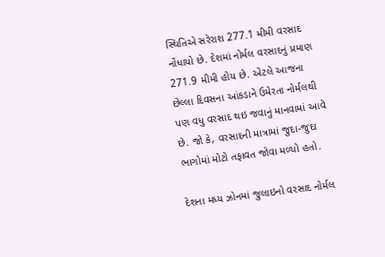સ્થિતિએ સરેરાશ 277.1 મીમી વરસાદ નોંધાયો છે. દેશમાં નોર્મલ વરસાદનું પ્રમાણ 271.9 મીમી હોય છે. એટલે આજના છેલ્લા દિવસના આંકડાને ઉમેરતા નોર્મલથી પણ વધુ વરસાદ થઇ જવાનું માનવામાં આવે છે. જો કે, વરસાદની માત્રામાં જુદા-જુદા ભાગોમાં મોટો તફાવત જોવા મળ્યો હતો.

દેશના મધ્ય ઝોનમાં જુલાઇનો વરસાદ નોર્મલ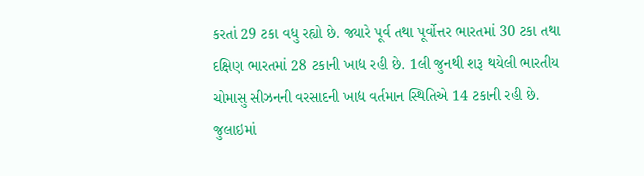કરતાં 29 ટકા વધુ રહ્યો છે. જ્યારે પૂર્વ તથા પૂર્વોત્તર ભારતમાં 30 ટકા તથા દક્ષિણ ભારતમાં 28 ટકાની ખાદ્ય રહી છે. 1લી જુનથી શરૂ થયેલી ભારતીય ચોમાસુ સીઝનની વરસાદની ખાદ્ય વર્તમાન સ્થિતિએ 14 ટકાની રહી છે. જુલાઇમાં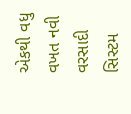એકથી વધુ વખત નવી વરસાદી સિસ્ટમ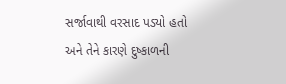સર્જાવાથી વરસાદ પડ્યો હતો અને તેને કારણે દુષ્કાળની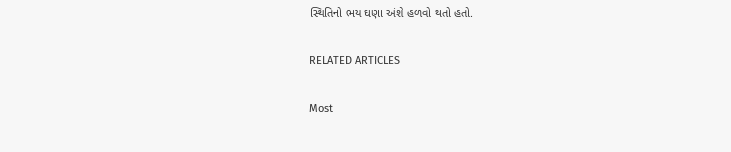સ્થિતિનો ભય ઘણા અંશે હળવો થતો હતો.

RELATED ARTICLES

Most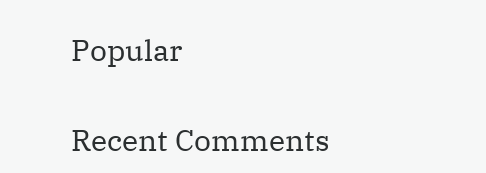Popular

Recent Comments